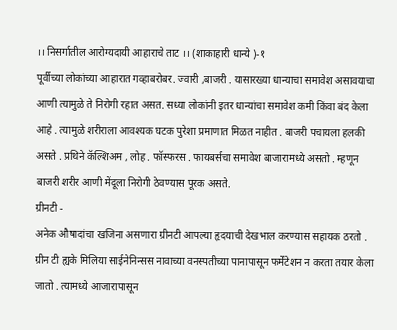।। निसर्गातील आरोग्यदायी आहाराचे ताट ।। (शाकाहारी धान्ये )-१
पूर्वीच्या लोकांच्या आहारात गव्हाबरोबर. ज्वारी ,बाजरी . यासारख्या धान्याचा समावेश असावयाचा आणी त्यामुळे ते निरोगी रहात असत. सध्या लोकांनी इतर धान्यांचा समावेश कमी किंवा बंद केला आहे . त्यामुळे शरीराला आवश्यक घटक पुरेशा प्रमाणात मिळत नाहीत . बाजरी पचायला हलकी असते . प्रथिने कॅल्शिअम , लोह . फॉस्फरस . फायबर्सचा समावेश बाजारामध्ये असतो . म्हणून बाजरी शरीर आणी मेंदूला निरोगी ठेवण्यास पूरक असते.
ग्रीनटी -
अनेक औषादांचा खजिना असणारा ग्रीनटी आपल्या हृदयाची देखभाल करण्यास सहायक ठरतो . ग्रीन टी ह्यके मिलिया साईनेनिन्सस नावाच्या वनस्पतीच्या पानापासून फर्मेंटेशन न करता तयार केला जातो . त्यामध्ये आजारापासून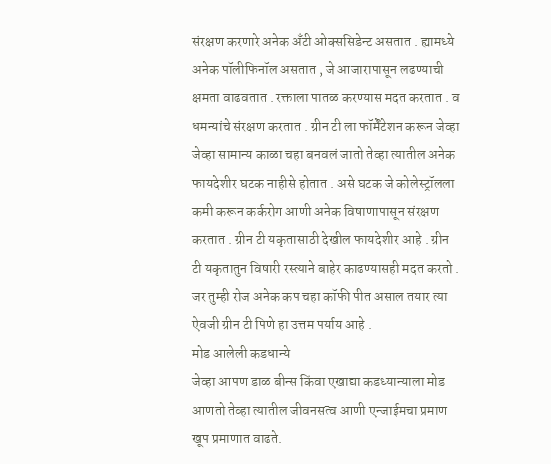संरक्षण करणारे अनेक अँटी ओक्ससिडेन्ट असतात . ह्यामध्ये अनेक पॉलीफिनॉल असतात , जे आजारापासून लढण्याची क्षमता वाढवतात . रक्ताला पातळ करण्यास मदत करतात . व धमन्यांचे संरक्षण करतात . ग्रीन टी ला फॉर्मेंटेशन करून जेव्हा जेव्हा सामान्य काळा चहा बनवलं जातो तेव्हा त्यातील अनेक फायदेशीर घटक नाहीसे होतात . असे घटक जे कोलेस्ट्रॉलला कमी करून कर्करोग आणी अनेक विषाणापासून संरक्षण करतात . ग्रीन टी यकृतासाठी देखील फायदेशीर आहे . ग्रीन टी यकृतातुन विषारी रस्त्याने बाहेर काढण्यासही मदत करतो . जर तुम्ही रोज अनेक कप चहा कॉफी पीत असाल तयार त्या ऐवजी ग्रीन टी पिणे हा उत्तम पर्याय आहे .
मोड आलेली कडधान्ये
जेव्हा आपण डाळ बीन्स किंवा एखाद्या कडध्यान्याला मोड आणतो तेव्हा त्यातील जीवनसत्व आणी एन्जाईमचा प्रमाण खूप प्रमाणात वाढते.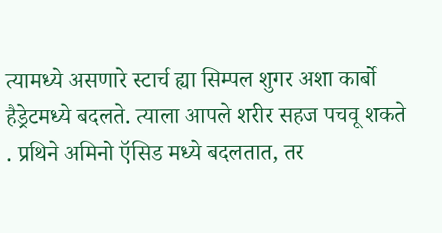त्यामध्ये असणारे स्टार्च ह्या सिम्पल शुगर अशा कार्बो हैड्रेटमध्ये बदलते. त्याला आपले शरीर सहज पचवू शकते . प्रथिने अमिनो ऍसिड मध्ये बदलतात, तर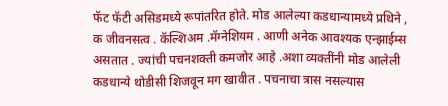फॅट फॅटी असिडमध्ये रूपांतरित होते. मोड आलेल्या कडधान्यामध्ये प्रथिने , क जीवनसत्व . कॅल्शिअम .मॅग्नेशियम . आणी अनेक आवश्यक एन्झाईम्स असतात . ज्यांची पचनशक्ती कमजोर आहे .अशा व्यक्तींनी मोड आलेली कडधान्ये थोडीसी शिजवून मग खावीत . पचनाचा त्रास नसल्यास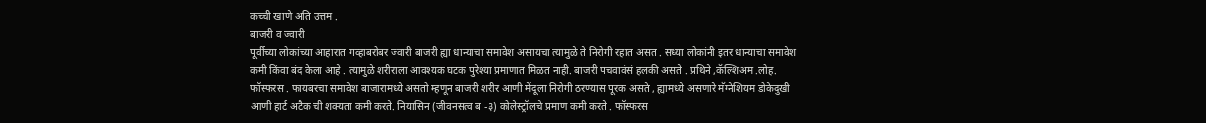कच्ची खाणे अति उत्तम .
बाजरी व ज्वारी
पूर्वीच्या लोकांच्या आहारात गव्हाबरोबर ज्वारी बाजरी ह्या धान्याचा समावेश असायचा त्यामुळे ते निरोगी रहात असत . सध्या लोकांनी इतर धान्याचा समावेश कमी किंवा बंद केला आहे . त्यामुळे शरीराला आवश्यक घटक पुरेश्या प्रमाणात मिळत नाही. बाजरी पचवावंसं हलकी असते . प्रथिने ,कॅल्शिअम .लोह. फॉस्फरस . फायबरचा समावेश बाजारामध्ये असतो म्हणून बाजरी शरीर आणी मेंदूला निरोगी ठरण्यास पूरक असते , ह्यामध्ये असणारे मॅग्नेशियम डोकेदुखी आणी हार्ट अटैक ची शक्यता कमी करते. नियासिन (जीवनसत्व ब -३) कोलेस्ट्रॉलचे प्रमाण कमी करते . फॉस्फरस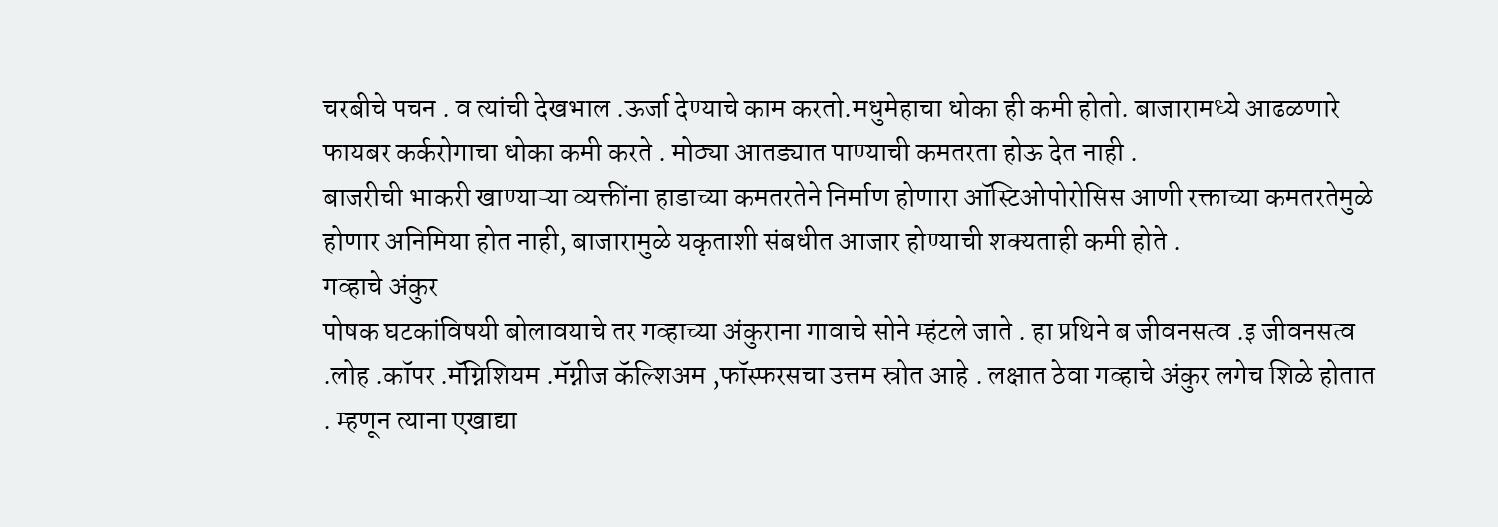चरबीचे पचन . व त्यांची देखभाल .ऊर्जा देण्याचे काम करतो.मधुमेहाचा धोका ही कमी होतो. बाजारामध्ये आढळणारे फायबर कर्करोगाचा धोका कमी करते . मोठ्या आतड्यात पाण्याची कमतरता होऊ देत नाही .
बाजरीची भाकरी खाण्याऱ्या व्यक्तींना हाडाच्या कमतरतेने निर्माण होणारा ऑस्टिओपोरोसिस आणी रक्ताच्या कमतरतेमुळे होणार अनिमिया होत नाही, बाजारामुळे यकृताशी संबधीत आजार होण्याची शक्यताही कमी होते .
गव्हाचे अंकुर
पोषक घटकांविषयी बोलावयाचे तर गव्हाच्या अंकुराना गावाचे सोने म्हंटले जाते . हा प्रथिने ब जीवनसत्व .इ जीवनसत्व .लोह .कॉपर .मॅग्निशियम .मॅग्नीज कॅल्शिअम ,फॉस्फरसचा उत्तम स्रोत आहे . लक्षात ठेवा गव्हाचे अंकुर लगेच शिळे होतात . म्हणून त्याना एखाद्या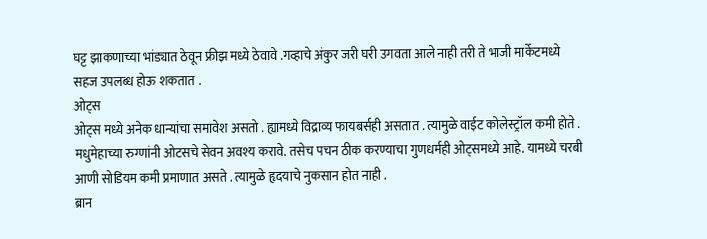घट्ट झाकणाच्या भांड्यात ठेवून फ्रीझ मध्ये ठेवावे .गव्हाचे अंकुर जरी घरी उगवता आले नाही तरी ते भाजी मार्केटमध्ये सहज उपलब्ध होऊ शकतात .
ओट्स
ओट्स मध्ये अनेक धान्यांचा समावेश असतो . ह्यामध्ये विद्राव्य फायबर्सही असतात . त्यामुळे वाईट कोलेस्ट्रॉल कमी होते . मधुमेहाच्या रुग्णांनी ओटसचे सेवन अवश्य करावे. तसेच पचन ठीक करण्याचा गुणधर्मही ओट्समध्ये आहे. यामध्ये चरबी आणी सोडियम कमी प्रमाणात असते . त्यामुळे हृदयाचे नुकसान होत नाही .
ब्रान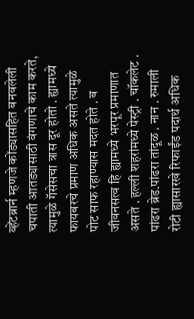व्हेंटब्रार्न म्हणजे कोंड्यासहित बनवलेली चपाती आतड्यासाठी वंगणाचे काम करते, त्यामुळे गॅसेसचा त्रास दूर होतो . ह्यामध्ये फायबरचे प्रमाण अधिक असते त्यामुळे पोट साफ रहाण्यास मदत होते . ब जीवनसत्व हि ह्यामध्ये भरपूर प्रमाणात असते . हल्ली शहरांमध्ये पेस्ट्री . चॉकलेट . पांढरा ब्रेड.पांढरा तांदूळ . नान . रुमाली रोटी ह्यासारखे रिफाईंड पदार्थ अधिक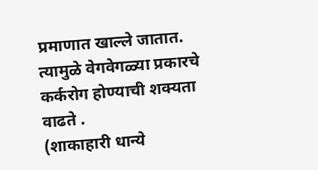प्रमाणात खाल्ले जातात. त्यामुळे वेगवेगळ्या प्रकारचे कर्करोग होण्याची शक्यता वाढते .
(शाकाहारी धान्ये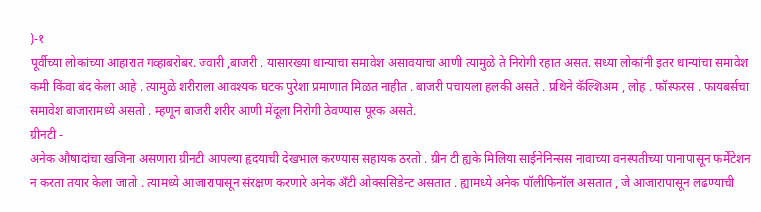)-१
पूर्वीच्या लोकांच्या आहारात गव्हाबरोबर. ज्वारी ,बाजरी . यासारख्या धान्याचा समावेश असावयाचा आणी त्यामुळे ते निरोगी रहात असत. सध्या लोकांनी इतर धान्यांचा समावेश कमी किंवा बंद केला आहे . त्यामुळे शरीराला आवश्यक घटक पुरेशा प्रमाणात मिळत नाहीत . बाजरी पचायला हलकी असते . प्रथिने कॅल्शिअम , लोह . फॉस्फरस . फायबर्सचा समावेश बाजारामध्ये असतो . म्हणून बाजरी शरीर आणी मेंदूला निरोगी ठेवण्यास पूरक असते.
ग्रीनटी -
अनेक औषादांचा खजिना असणारा ग्रीनटी आपल्या हृदयाची देखभाल करण्यास सहायक ठरतो . ग्रीन टी ह्यके मिलिया साईनेनिन्सस नावाच्या वनस्पतीच्या पानापासून फर्मेंटेशन न करता तयार केला जातो . त्यामध्ये आजारापासून संरक्षण करणारे अनेक अँटी ओक्ससिडेन्ट असतात . ह्यामध्ये अनेक पॉलीफिनॉल असतात , जे आजारापासून लढण्याची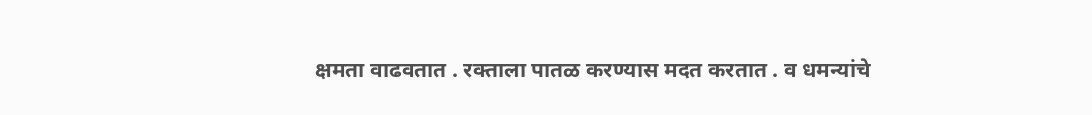क्षमता वाढवतात . रक्ताला पातळ करण्यास मदत करतात . व धमन्यांचे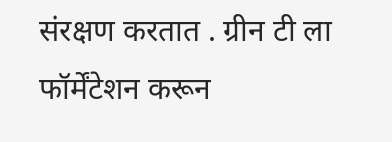संरक्षण करतात . ग्रीन टी ला फॉर्मेंटेशन करून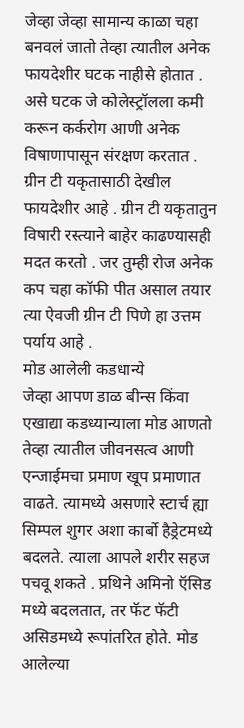जेव्हा जेव्हा सामान्य काळा चहा बनवलं जातो तेव्हा त्यातील अनेक फायदेशीर घटक नाहीसे होतात . असे घटक जे कोलेस्ट्रॉलला कमी करून कर्करोग आणी अनेक विषाणापासून संरक्षण करतात . ग्रीन टी यकृतासाठी देखील फायदेशीर आहे . ग्रीन टी यकृतातुन विषारी रस्त्याने बाहेर काढण्यासही मदत करतो . जर तुम्ही रोज अनेक कप चहा कॉफी पीत असाल तयार त्या ऐवजी ग्रीन टी पिणे हा उत्तम पर्याय आहे .
मोड आलेली कडधान्ये
जेव्हा आपण डाळ बीन्स किंवा एखाद्या कडध्यान्याला मोड आणतो तेव्हा त्यातील जीवनसत्व आणी एन्जाईमचा प्रमाण खूप प्रमाणात वाढते. त्यामध्ये असणारे स्टार्च ह्या सिम्पल शुगर अशा कार्बो हैड्रेटमध्ये बदलते. त्याला आपले शरीर सहज पचवू शकते . प्रथिने अमिनो ऍसिड मध्ये बदलतात, तर फॅट फॅटी असिडमध्ये रूपांतरित होते. मोड आलेल्या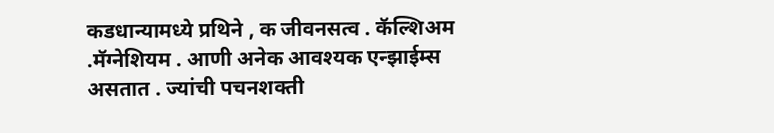कडधान्यामध्ये प्रथिने , क जीवनसत्व . कॅल्शिअम .मॅग्नेशियम . आणी अनेक आवश्यक एन्झाईम्स असतात . ज्यांची पचनशक्ती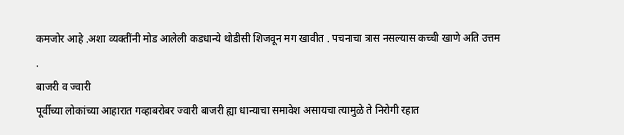कमजोर आहे .अशा व्यक्तींनी मोड आलेली कडधान्ये थोडीसी शिजवून मग खावीत . पचनाचा त्रास नसल्यास कच्ची खाणे अति उत्तम .
बाजरी व ज्वारी
पूर्वीच्या लोकांच्या आहारात गव्हाबरोबर ज्वारी बाजरी ह्या धान्याचा समावेश असायचा त्यामुळे ते निरोगी रहात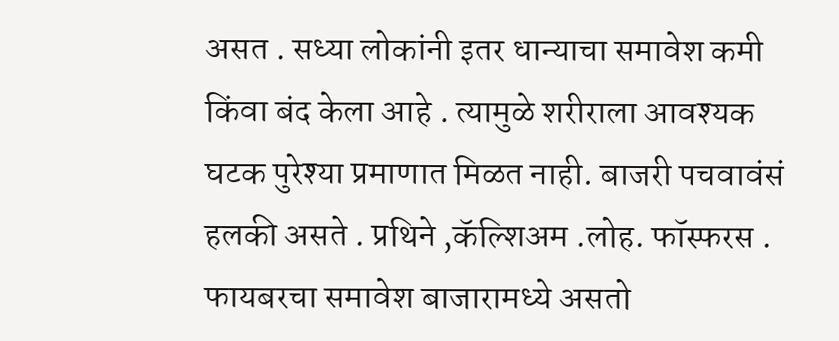असत . सध्या लोकांनी इतर धान्याचा समावेश कमी किंवा बंद केला आहे . त्यामुळे शरीराला आवश्यक घटक पुरेश्या प्रमाणात मिळत नाही. बाजरी पचवावंसं हलकी असते . प्रथिने ,कॅल्शिअम .लोह. फॉस्फरस . फायबरचा समावेश बाजारामध्ये असतो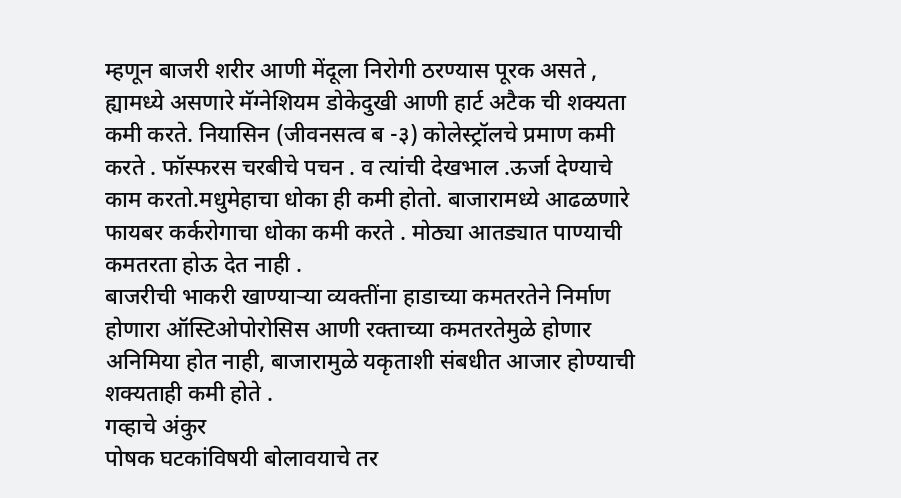म्हणून बाजरी शरीर आणी मेंदूला निरोगी ठरण्यास पूरक असते , ह्यामध्ये असणारे मॅग्नेशियम डोकेदुखी आणी हार्ट अटैक ची शक्यता कमी करते. नियासिन (जीवनसत्व ब -३) कोलेस्ट्रॉलचे प्रमाण कमी करते . फॉस्फरस चरबीचे पचन . व त्यांची देखभाल .ऊर्जा देण्याचे काम करतो.मधुमेहाचा धोका ही कमी होतो. बाजारामध्ये आढळणारे फायबर कर्करोगाचा धोका कमी करते . मोठ्या आतड्यात पाण्याची कमतरता होऊ देत नाही .
बाजरीची भाकरी खाण्याऱ्या व्यक्तींना हाडाच्या कमतरतेने निर्माण होणारा ऑस्टिओपोरोसिस आणी रक्ताच्या कमतरतेमुळे होणार अनिमिया होत नाही, बाजारामुळे यकृताशी संबधीत आजार होण्याची शक्यताही कमी होते .
गव्हाचे अंकुर
पोषक घटकांविषयी बोलावयाचे तर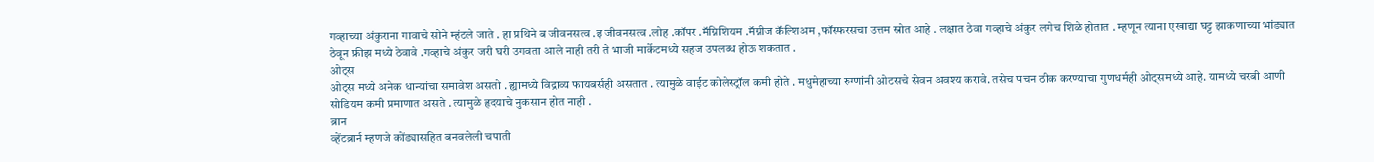गव्हाच्या अंकुराना गावाचे सोने म्हंटले जाते . हा प्रथिने ब जीवनसत्व .इ जीवनसत्व .लोह .कॉपर .मॅग्निशियम .मॅग्नीज कॅल्शिअम ,फॉस्फरसचा उत्तम स्रोत आहे . लक्षात ठेवा गव्हाचे अंकुर लगेच शिळे होतात . म्हणून त्याना एखाद्या घट्ट झाकणाच्या भांड्यात ठेवून फ्रीझ मध्ये ठेवावे .गव्हाचे अंकुर जरी घरी उगवता आले नाही तरी ते भाजी मार्केटमध्ये सहज उपलब्ध होऊ शकतात .
ओट्स
ओट्स मध्ये अनेक धान्यांचा समावेश असतो . ह्यामध्ये विद्राव्य फायबर्सही असतात . त्यामुळे वाईट कोलेस्ट्रॉल कमी होते . मधुमेहाच्या रुग्णांनी ओटसचे सेवन अवश्य करावे. तसेच पचन ठीक करण्याचा गुणधर्मही ओट्समध्ये आहे. यामध्ये चरबी आणी सोडियम कमी प्रमाणात असते . त्यामुळे हृदयाचे नुकसान होत नाही .
ब्रान
व्हेंटब्रार्न म्हणजे कोंड्यासहित बनवलेली चपाती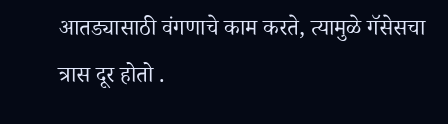आतड्यासाठी वंगणाचे काम करते, त्यामुळे गॅसेसचा त्रास दूर होतो .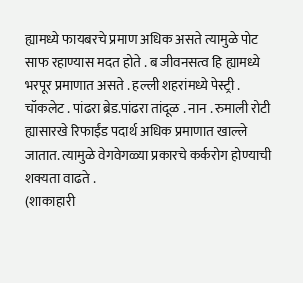ह्यामध्ये फायबरचे प्रमाण अधिक असते त्यामुळे पोट साफ रहाण्यास मदत होते . ब जीवनसत्व हि ह्यामध्ये भरपूर प्रमाणात असते . हल्ली शहरांमध्ये पेस्ट्री . चॉकलेट . पांढरा ब्रेड.पांढरा तांदूळ . नान . रुमाली रोटी ह्यासारखे रिफाईंड पदार्थ अधिक प्रमाणात खाल्ले जातात. त्यामुळे वेगवेगळ्या प्रकारचे कर्करोग होण्याची शक्यता वाढते .
(शाकाहारी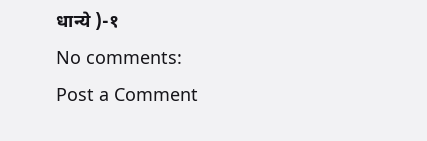धान्ये )-१
No comments:
Post a Comment